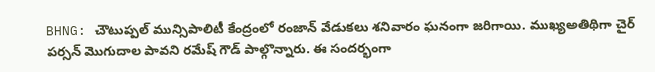BHNG: చౌటుప్పల్ మున్సిపాలిటీ కేంద్రంలో రంజాన్ వేడుకలు శనివారం ఘనంగా జరిగాయి. ముఖ్యఅతిథిగా చైర్ పర్సన్ మొగుదాల పావని రమేష్ గౌడ్ పాల్గొన్నారు. ఈ సందర్భంగా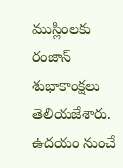ముస్లింలకు రంజాన్ శుభాకాంక్షలు తెలియజేశారు. ఉదయం నుంచే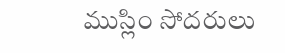ముస్లిం సోదరులు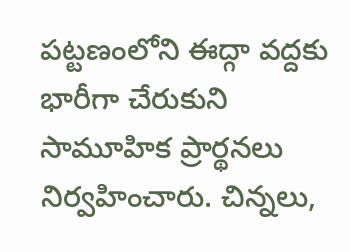పట్టణంలోని ఈద్గా వద్దకు భారీగా చేరుకుని సామూహిక ప్రార్థనలు నిర్వహించారు. చిన్నలు,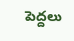పెద్దలు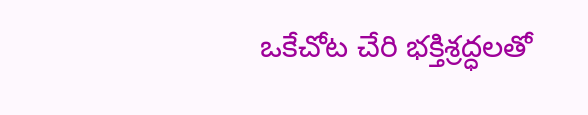ఒకేచోట చేరి భక్తిశ్రద్ధలతో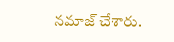నమాజ్ చేశారు.